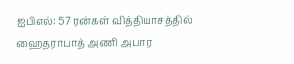ஐபிஎல்: 57 ரன்கள் வித்தியாசத்தில் ஹைதராபாத் அணி அபார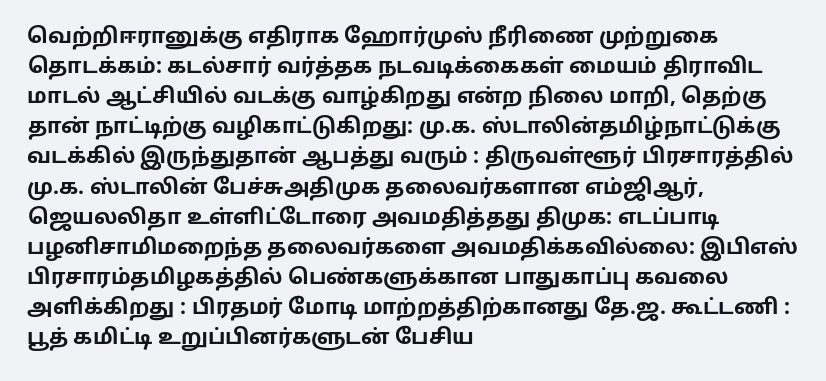வெற்றிஈரானுக்கு எதிராக ஹோர்முஸ் நீரிணை முற்றுகை தொடக்கம்: கடல்சார் வர்த்தக நடவடிக்கைகள் மையம் திராவிட மாடல் ஆட்சியில் வடக்கு வாழ்கிறது என்ற நிலை மாறி, தெற்கு தான் நாட்டிற்கு வழிகாட்டுகிறது: மு.க. ஸ்டாலின்தமிழ்நாட்டுக்கு வடக்கில் இருந்துதான் ஆபத்து வரும் : திருவள்ளூர் பிரசாரத்தில் மு.க. ஸ்டாலின் பேச்சுஅதிமுக தலைவர்களான எம்ஜிஆர், ஜெயலலிதா உள்ளிட்டோரை அவமதித்தது திமுக: எடப்பாடி பழனிசாமிமறைந்த தலைவர்களை அவமதிக்கவில்லை: இபிஎஸ் பிரசாரம்தமிழகத்தில் பெண்களுக்கான பாதுகாப்பு கவலை அளிக்கிறது : பிரதமர் மோடி மாற்றத்திற்கானது தே.ஜ. கூட்டணி : பூத் கமிட்டி உறுப்பினர்களுடன் பேசிய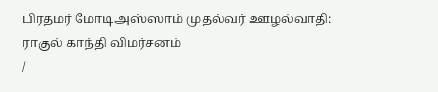பிரதமர் மோடிஅஸ்ஸாம் முதல்வர் ஊழல்வாதி: ராகுல் காந்தி விமர்சனம்
/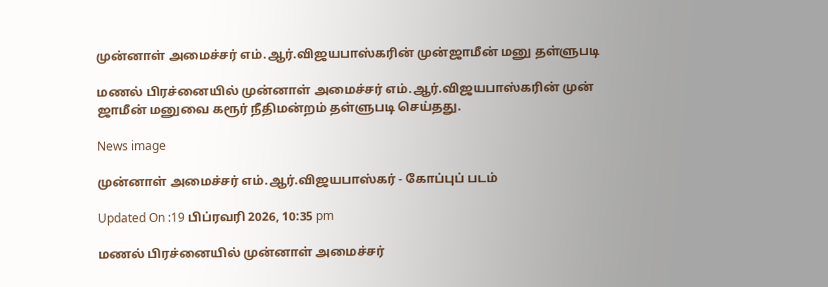முன்னாள் அமைச்சர் எம்.ஆர்.விஜயபாஸ்கரின் முன்ஜாமீன் மனு தள்ளுபடி

மணல் பிரச்னையில் முன்னாள் அமைச்சர் எம்.ஆர்.விஜயபாஸ்கரின் முன் ஜாமீன் மனுவை கரூர் நீதிமன்றம் தள்ளுபடி செய்தது.

News image

முன்னாள் அமைச்சர் எம்.ஆர்.விஜயபாஸ்கர் - கோப்புப் படம்

Updated On :19 பிப்ரவரி 2026, 10:35 pm

மணல் பிரச்னையில் முன்னாள் அமைச்சர்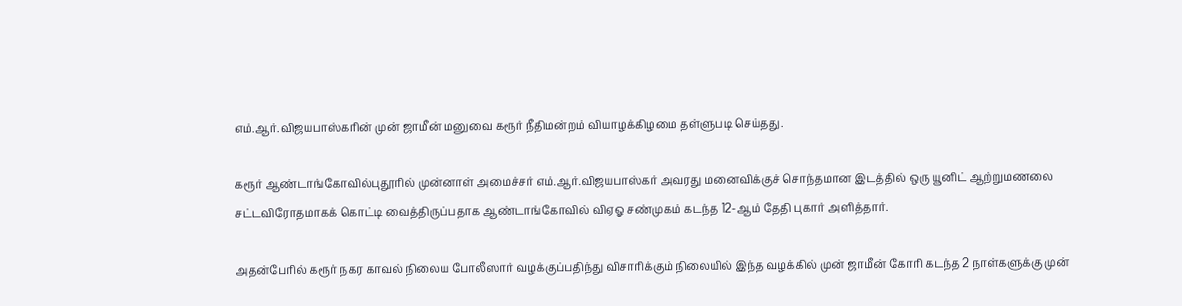எம்.ஆர்.விஜயபாஸ்கரின் முன் ஜாமீன் மனுவை கரூர் நீதிமன்றம் வியாழக்கிழமை தள்ளுபடி செய்தது.

கரூர் ஆண்டாங்கோவில்புதூரில் முன்னாள் அமைச்சர் எம்.ஆர்.விஜயபாஸ்கர் அவரது மனைவிக்குச் சொந்தமான இடத்தில் ஒரு யூனிட் ஆற்றுமணலை சட்டவிரோதமாகக் கொட்டி வைத்திருப்பதாக ஆண்டாங்கோவில் விஏஓ சண்முகம் கடந்த 12-ஆம் தேதி புகார் அளித்தார்.

அதன்பேரில் கரூர் நகர காவல் நிலைய போலீஸார் வழக்குப்பதிந்து விசாரிக்கும் நிலையில் இந்த வழக்கில் முன் ஜாமீன் கோரி கடந்த 2 நாள்களுக்கு முன்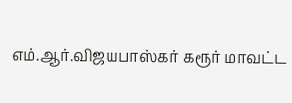எம்.ஆர்.விஜயபாஸ்கர் கரூர் மாவட்ட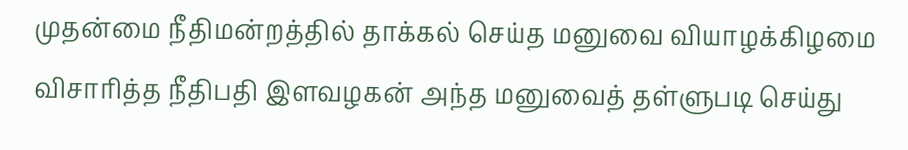முதன்மை நீதிமன்றத்தில் தாக்கல் செய்த மனுவை வியாழக்கிழமை விசாரித்த நீதிபதி இளவழகன் அந்த மனுவைத் தள்ளுபடி செய்து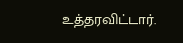உத்தரவிட்டார்.